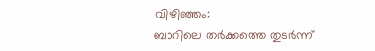വിഴിഞ്ഞം:
ബാറിലെ തർക്കത്തെ തുടർന്ന്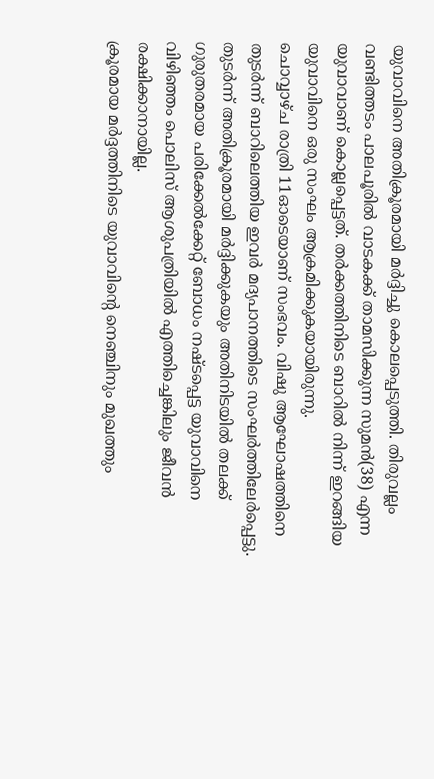യുവാവിനെ അതിക്രൂരമായി മർദ്ദിച്ചു കൊലപ്പെടുത്തി. തിരുവല്ലം വണ്ടിത്തടം പാലപൂരിൽ വാടകക്ക് താമസിക്കുന്ന സുമൻ(38) എന്ന യുവാവാണ് കൊല്ലപ്പെട്ടത്. തർക്കത്തിനിടെ ബാറിൽ നിന്ന് ഇറങ്ങിയ യുവാവിനെ ഒരു സംഘം ആക്രമിക്കുകയായിരുന്നു.
ചൊവ്വാഴ്ച രാത്രി 11ഓടെയാണ് സംഭവം. വിഷു ആഘോഷത്തിനെ തുടർന്ന് ബാറിലെത്തിയ ഇവർ മദ്യപാനത്തിടെ സംഘർത്തിലേർപ്പെട്ടു. തുടർന്ന് അതിക്രൂരമായി മർദ്ദിക്കുകയും അതിനിടയിൽ തലക്ക് ഗുരുതരമായ പരിക്കേൽക്കേറ്റ് ബോധം നഷ്ടപ്പെട്ട യുവാവിനെ വിഴിഞ്ഞം പൊലിസ് ആശുപത്രിയിൽ എത്തിച്ചെങ്കിലും ജീവൻ രക്ഷിക്കാനായില്ല.
ക്രൂരമായ മർദ്ദത്തിനിടെ യുവാവിന്റെ നെഞ്ചിനും മുഖത്തും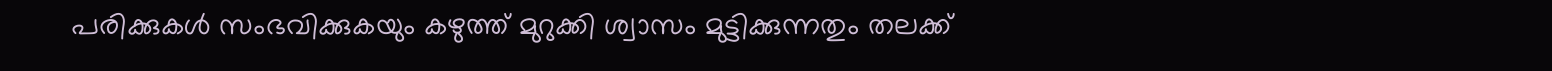പരിക്കുകൾ സംഭവിക്കുകയും കഴുത്ത് മുറുക്കി ശ്വാസം മുട്ടിക്കുന്നതും തലക്ക്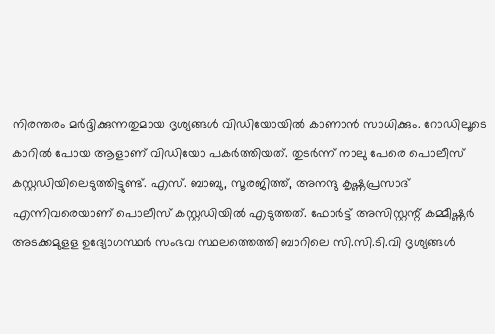നിരന്തരം മർദ്ദിക്കുന്നതുമായ ദൃശ്യങ്ങൾ വിഡിയോയിൽ കാണാൻ സാധിക്കും. റോഡിലൂടെ കാറിൽ പോയ ആളാണ് വിഡിയോ പകർത്തിയത്. തുടർന്ന് നാലു പേരെ പൊലീസ് കസ്റ്റഡിയിലെടുത്തിട്ടുണ്ട്. എസ്. ബാബു, സൂരജിത്ത്, അനന്ദു കൃഷ്ണപ്രസാദ് എന്നിവരെയാണ് പൊലീസ് കസ്റ്റഡിയിൽ എടുത്തത്. ഫോർട്ട് അസിസ്റ്റന്റ് കമ്മീഷ്ണർ അടക്കമുളള ഉദ്യോഗസ്ഥർ സംഭവ സ്ഥലത്തെത്തി ബാറിലെ സി.സി.ടി.വി ദൃശ്യങ്ങൾ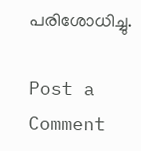പരിശോധിച്ചു.

Post a Comment